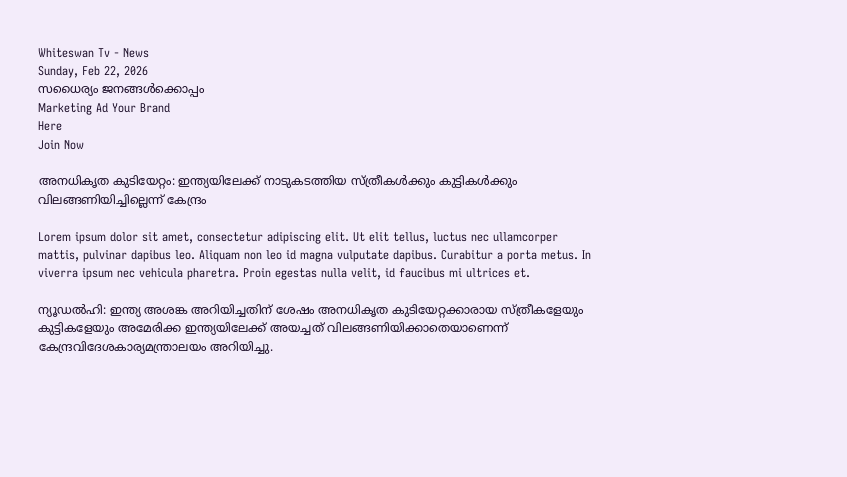Whiteswan Tv - News
Sunday, Feb 22, 2026
സധൈര്യം ജനങ്ങൾക്കൊപ്പം
Marketing Ad Your Brand
Here
Join Now

അനധികൃത കുടിയേറ്റം: ഇന്ത്യയിലേക്ക് നാടുകടത്തിയ സ്ത്രീകൾക്കും കുട്ടികൾക്കും വിലങ്ങണിയിച്ചില്ലെന്ന് കേന്ദ്രം

Lorem ipsum dolor sit amet, consectetur adipiscing elit. Ut elit tellus, luctus nec ullamcorper mattis, pulvinar dapibus leo. Aliquam non leo id magna vulputate dapibus. Curabitur a porta metus. In viverra ipsum nec vehicula pharetra. Proin egestas nulla velit, id faucibus mi ultrices et.

ന്യൂഡൽഹി: ഇന്ത്യ അശങ്ക അറിയിച്ചതിന് ശേഷം അനധികൃത കുടിയേറ്റക്കാരായ സ്ത്രീകളേയും കുട്ടികളേയും അമേരിക്ക ഇന്ത്യയിലേക്ക് അയച്ചത് വിലങ്ങണിയിക്കാതെയാണെന്ന് കേന്ദ്രവിദേശകാര്യമന്ത്രാലയം അറിയിച്ചു.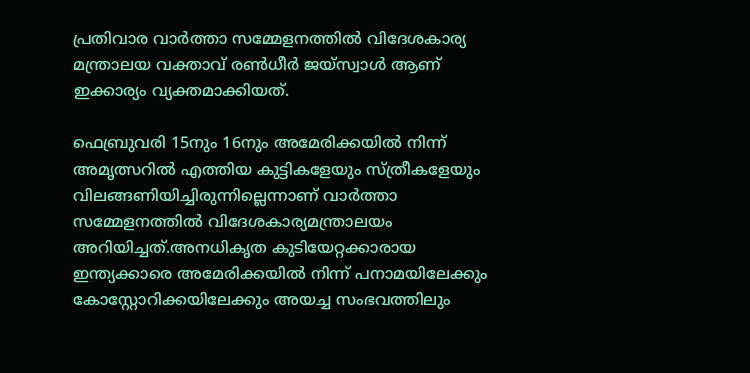പ്രതിവാര വാർത്താ സമ്മേളനത്തിൽ വിദേശകാര്യ മന്ത്രാലയ വക്താവ് രൺധീർ ജയ്‌സ്വാൾ ആണ് ഇക്കാര്യം വ്യക്തമാക്കിയത്.

ഫെബ്രുവരി 15നും 16നും അമേരിക്കയിൽ നിന്ന് അമൃത്സറിൽ എത്തിയ കുട്ടികളേയും സ്ത്രീകളേയും വിലങ്ങണിയിച്ചിരുന്നില്ലെന്നാണ് വാർത്താ സമ്മേളനത്തിൽ വിദേശകാര്യമന്ത്രാലയം അറിയിച്ചത്.അനധികൃത കുടിയേറ്റക്കാരായ ഇന്ത്യക്കാരെ അമേരിക്കയിൽ നിന്ന് പനാമയിലേക്കും കോസ്റ്റോറിക്കയിലേക്കും അയച്ച സംഭവത്തിലും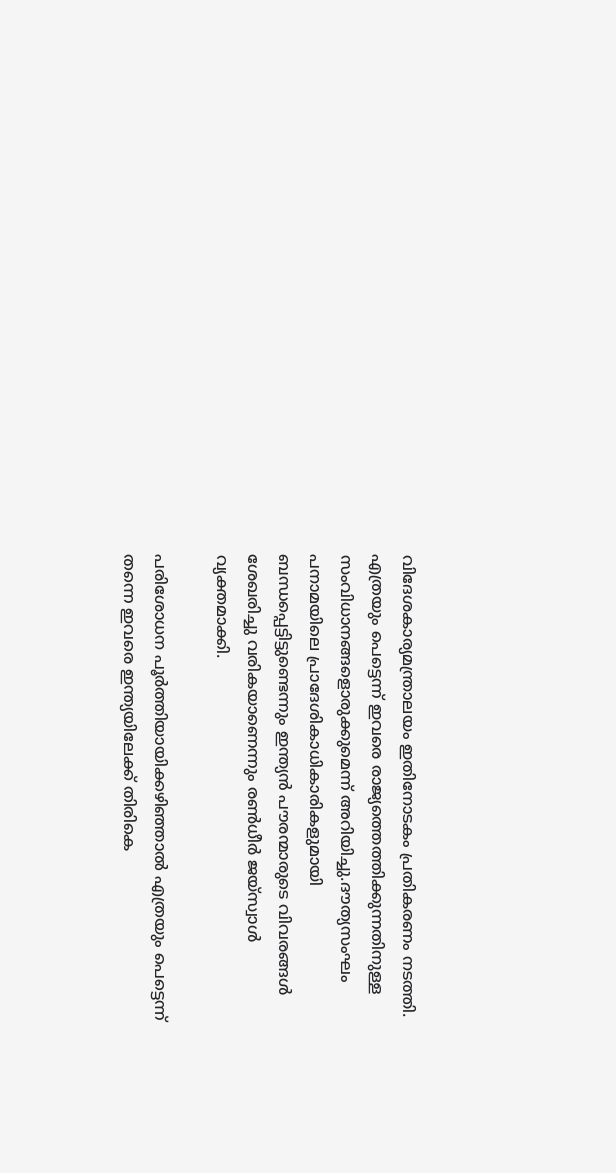വിദേശകാര്യമന്ത്രാലയം ഇതിനോടകം പ്രതികരണം നടത്തി. എത്രയും പെട്ടെന്ന് ഇവരെ രാജ്യത്തെത്തിക്കുന്നതിനുള്ള സംവിധാനങ്ങളൊരുക്കുമെന്ന് അറിയിച്ചു.ദൗത്യസംഘം പനാമയിലെ പ്രാദേശികാധികാരികളുമായി ബന്ധപ്പെട്ടിട്ടുണ്ടെന്നും ഇന്ത്യൻ പൗരന്മാരുടെ വിവരങ്ങൾ ശേഖരിച്ചു വരികയാണെന്നും രൺധീർ ജയ്‌സ്വാൾ വ്യക്തമാക്കി.

പരിശോധന പൂർത്തിയായിക്കഴിഞ്ഞാൽ എത്രയും പെട്ടെന്ന് തന്നെ ഇവരെ ഇന്ത്യയിലേക്ക് തിരികെ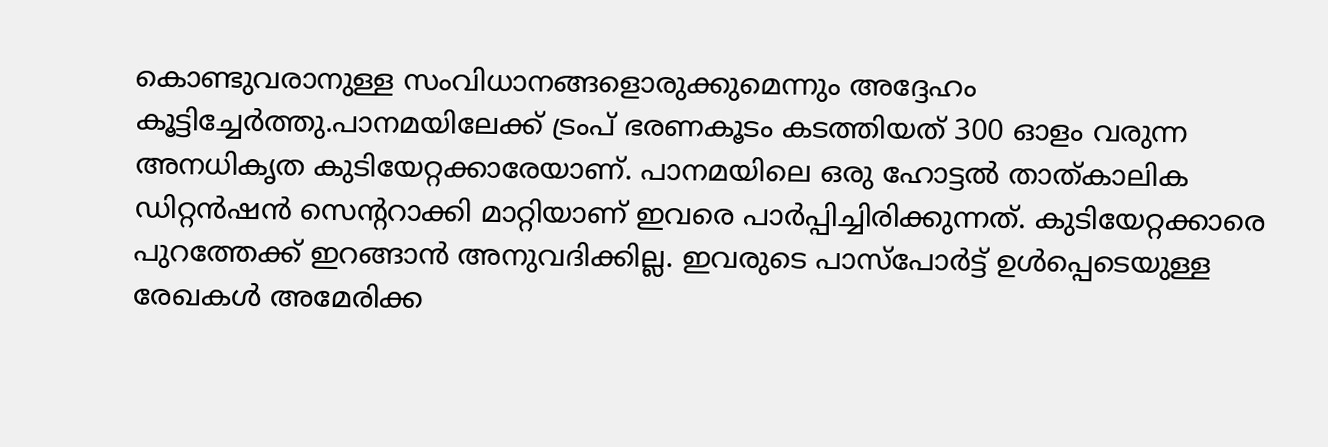കൊണ്ടുവരാനുള്ള സംവിധാനങ്ങളൊരുക്കുമെന്നും അദ്ദേഹം കൂട്ടിച്ചേർത്തു.പാനമയിലേക്ക് ട്രംപ് ഭരണകൂടം കടത്തിയത് 300 ഓളം വരുന്ന അനധികൃത കുടിയേറ്റക്കാരേയാണ്. പാനമയിലെ ഒരു ഹോട്ടല്‍ താത്കാലിക ഡിറ്റന്‍ഷന്‍ സെന്ററാക്കി മാറ്റിയാണ് ഇവരെ പാര്‍പ്പിച്ചിരിക്കുന്നത്. കുടിയേറ്റക്കാരെ പുറത്തേക്ക് ഇറങ്ങാന്‍ അനുവദിക്കില്ല. ഇവരുടെ പാസ്‌പോര്‍ട്ട് ഉള്‍പ്പെടെയുള്ള രേഖകള്‍ അമേരിക്ക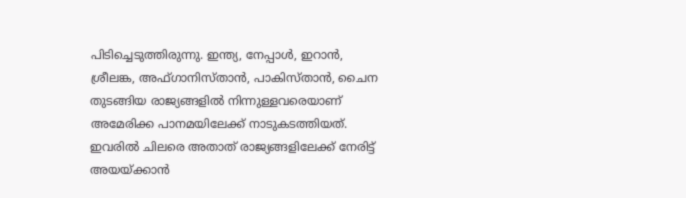പിടിച്ചെടുത്തിരുന്നു. ഇന്ത്യ, നേപ്പാള്‍, ഇറാന്‍, ശ്രീലങ്ക, അഫ്ഗാനിസ്താൻ, പാകിസ്താന്‍, ചൈന തുടങ്ങിയ രാജ്യങ്ങളില്‍ നിന്നുള്ളവരെയാണ് അമേരിക്ക പാനമയിലേക്ക് നാടുകടത്തിയത്. ഇവരില്‍ ചിലരെ അതാത് രാജ്യങ്ങളിലേക്ക് നേരിട്ട് അയയ്ക്കാന്‍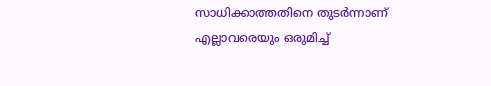സാധിക്കാത്തതിനെ തുടര്‍ന്നാണ് എല്ലാവരെയും ഒരുമിച്ച്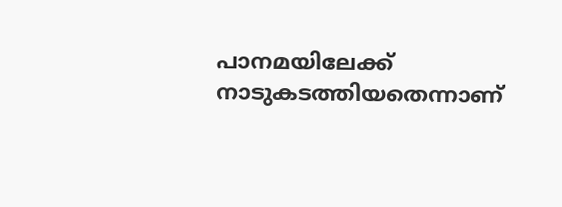പാനമയിലേക്ക് നാടുകടത്തിയതെന്നാണ്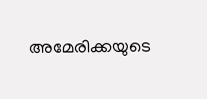അമേരിക്കയുടെ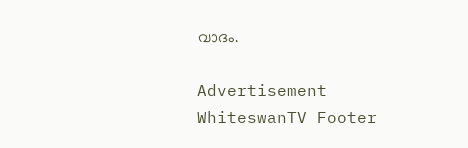വാദം.

Advertisement
WhiteswanTV Footer